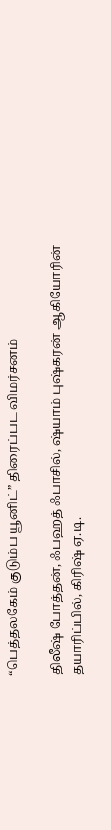“பெத்தலகேம் குடும்ப யூனிட்” திரைப்பட விமர்சனம்

திலீஷ் போத்தன், ஃபஹத் ஃபாசில், ஷ்யாம் புஷ்கரன் ஆகியோரின் தயாரிப்பில், கிரிஷ் ஏ.டி.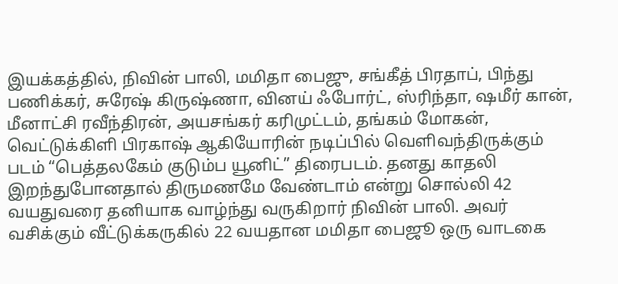இயக்கத்தில், நிவின் பாலி, மமிதா பைஜு, சங்கீத் பிரதாப், பிந்து பணிக்கர், சுரேஷ் கிருஷ்ணா, வினய் ஃபோர்ட், ஸ்ரிந்தா, ஷமீர் கான், மீனாட்சி ரவீந்திரன், அயசங்கர் கரிமுட்டம், தங்கம் மோகன், வெட்டுக்கிளி பிரகாஷ் ஆகியோரின் நடிப்பில் வெளிவந்திருக்கும் படம் “பெத்தலகேம் குடும்ப யூனிட்” திரைபடம். தனது காதலி இறந்துபோனதால் திருமணமே வேண்டாம் என்று சொல்லி 42 வயதுவரை தனியாக வாழ்ந்து வருகிறார் நிவின் பாலி. அவர் வசிக்கும் வீட்டுக்கருகில் 22 வயதான மமிதா பைஜூ ஒரு வாடகை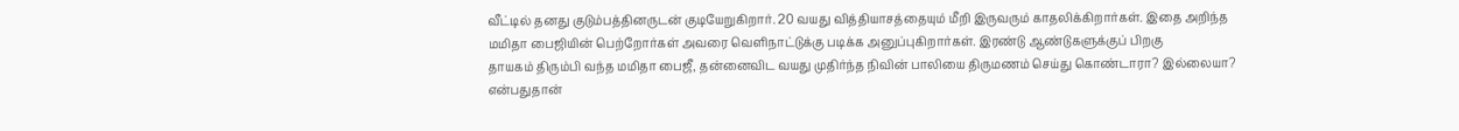வீட்டில் தனது குடும்பத்தினருடன் குடியேறுகிறார். 20 வயது வித்தியாசத்தையும் மீறி இருவரும் காதலிக்கிறார்கள். இதை அறிந்த மமிதா பைஜியின் பெற்றோர்கள் அவரை வெளிநாட்டுக்கு படிக்க அனுப்புகிறார்கள். இரண்டு ஆண்டுகளுக்குப் பிறகு
தாயகம் திரும்பி வந்த மமிதா பைஜீ, தன்னைவிட வயது முதிர்ந்த நிவின் பாலியை திருமணம் செய்து கொண்டாரா? இல்லையா? என்பதுதான்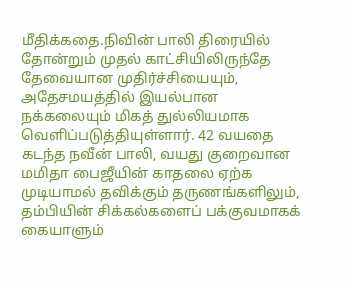மீதிக்கதை.நிவின் பாலி திரையில் தோன்றும் முதல் காட்சியிலிருந்தே தேவையான முதிர்ச்சியையும், அதேசமயத்தில் இயல்பான நக்கலையும் மிகத் துல்லியமாக வெளிப்படுத்தியுள்ளார். 42 வயதை கடந்த நவீன் பாலி, வயது குறைவான மமிதா பைஜீயின் காதலை ஏற்க முடியாமல் தவிக்கும் தருணங்களிலும், தம்பியின் சிக்கல்களைப் பக்குவமாகக் கையாளும்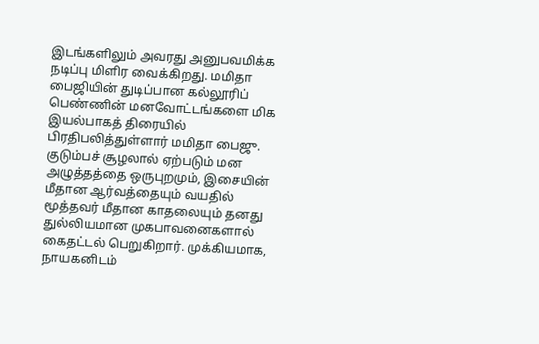இடங்களிலும் அவரது அனுபவமிக்க நடிப்பு மிளிர வைக்கிறது. மமிதா பைஜியின் துடிப்பான கல்லூரிப் பெண்ணின் மனவோட்டங்களை மிக இயல்பாகத் திரையில் பிரதிபலித்துள்ளார் மமிதா பைஜு. குடும்பச் சூழலால் ஏற்படும் மன அழுத்தத்தை ஒருபுறமும், இசையின் மீதான ஆர்வத்தையும் வயதில் மூத்தவர் மீதான காதலையும் தனது துல்லியமான முகபாவனைகளால் கைதட்டல் பெறுகிறார். முக்கியமாக, நாயகனிடம்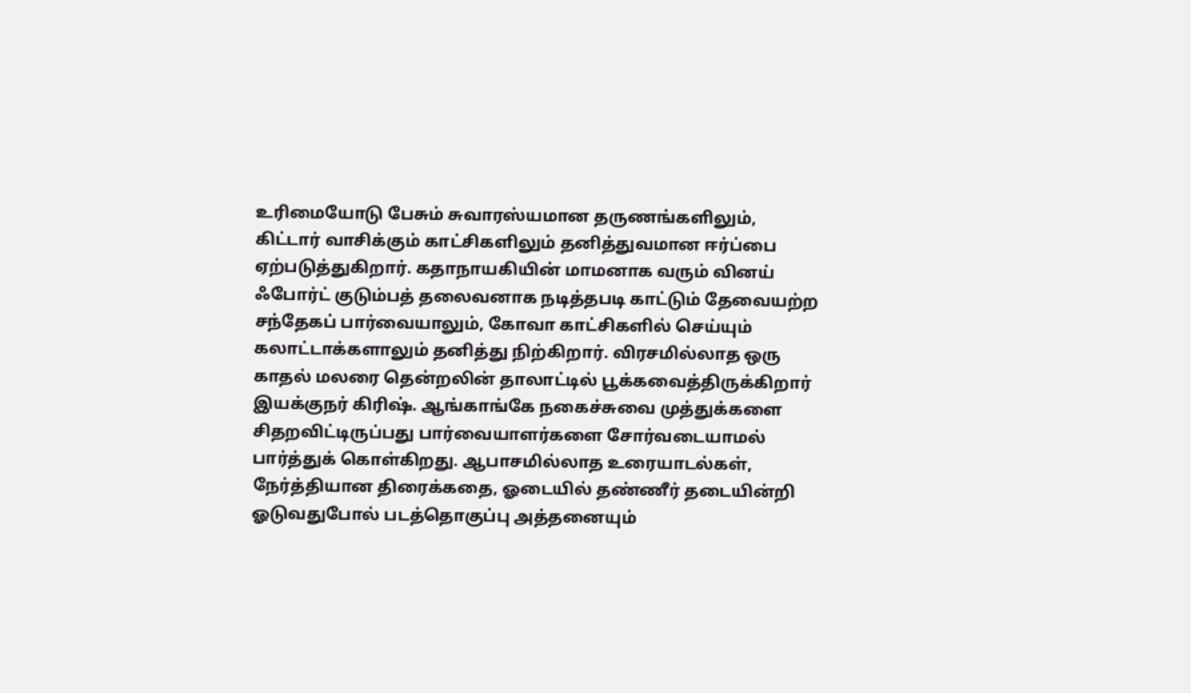உரிமையோடு பேசும் சுவாரஸ்யமான தருணங்களிலும், கிட்டார் வாசிக்கும் காட்சிகளிலும் தனித்துவமான ஈர்ப்பை ஏற்படுத்துகிறார். கதாநாயகியின் மாமனாக வரும் வினய் ஃபோர்ட் குடும்பத் தலைவனாக நடித்தபடி காட்டும் தேவையற்ற சந்தேகப் பார்வையாலும், கோவா காட்சிகளில் செய்யும் கலாட்டாக்களாலும் தனித்து நிற்கிறார். விரசமில்லாத ஒரு காதல் மலரை தென்றலின் தாலாட்டில் பூக்கவைத்திருக்கிறார் இயக்குநர் கிரிஷ். ஆங்காங்கே நகைச்சுவை முத்துக்களை சிதறவிட்டிருப்பது பார்வையாளர்களை சோர்வடையாமல் பார்த்துக் கொள்கிறது. ஆபாசமில்லாத உரையாடல்கள், நேர்த்தியான திரைக்கதை, ஓடையில் தண்ணீர் தடையின்றி ஓடுவதுபோல் படத்தொகுப்பு அத்தனையும்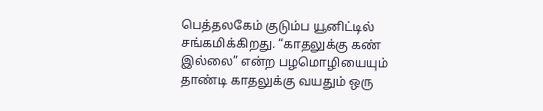பெத்தலகேம் குடும்ப யூனிட்டில் சங்கமிக்கிறது. “காதலுக்கு கண் இல்லை” என்ற பழமொழியையும் தாண்டி காதலுக்கு வயதும் ஒரு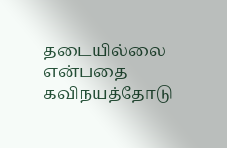தடையில்லை என்பதை கவிநயத்தோடு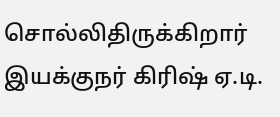சொல்லிதிருக்கிறார் இயக்குநர் கிரிஷ் ஏ.டி.